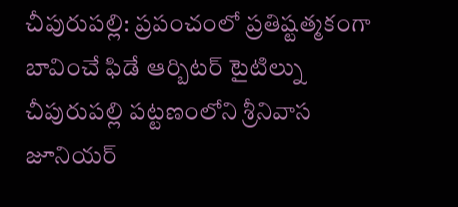చీపురుపల్లి: ప్రపంచంలో ప్రతిష్టత్మకంగా బావించే ఫిడే ఆర్బిటర్ టైటిల్ను చీపురుపల్లి పట్టణంలోని శ్రీనివాస జూనియర్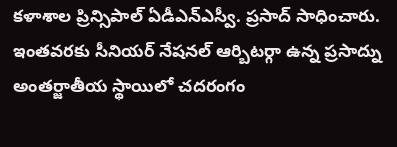కళాశాల ప్రిన్సిపాల్ ఏడీఎన్ఎస్వీ. ప్రసాద్ సాధించారు. ఇంతవరకు సీనియర్ నేషనల్ ఆర్బిటర్గా ఉన్న ప్రసాద్ను అంతర్జాతీయ స్థాయిలో చదరంగం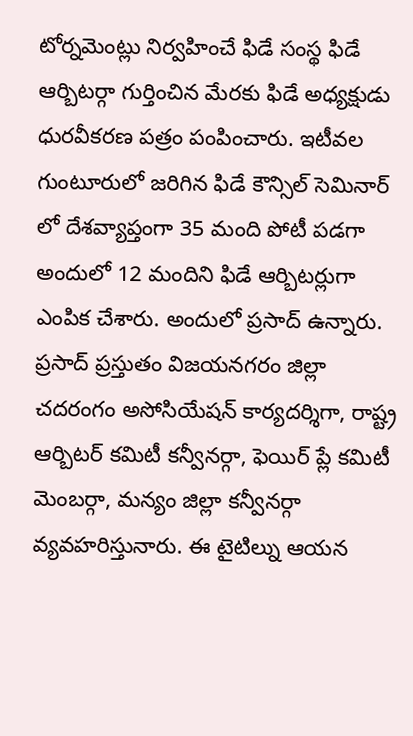టోర్నమెంట్లు నిర్వహించే ఫిడే సంస్థ ఫిడే ఆర్బిటర్గా గుర్తించిన మేరకు ఫిడే అధ్యక్షుడు ధురవీకరణ పత్రం పంపించారు. ఇటీవల గుంటూరులో జరిగిన ఫిడే కౌన్సిల్ సెమినార్ లో దేశవ్యాప్తంగా 35 మంది పోటీ పడగా అందులో 12 మందిని ఫిడే ఆర్బిటర్లుగా ఎంపిక చేశారు. అందులో ప్రసాద్ ఉన్నారు. ప్రసాద్ ప్రస్తుతం విజయనగరం జిల్లా చదరంగం అసోసియేషన్ కార్యదర్శిగా, రాష్ట్ర ఆర్బిటర్ కమిటీ కన్వీనర్గా, ఫెయిర్ ప్లే కమిటీ మెంబర్గా, మన్యం జిల్లా కన్వీనర్గా వ్యవహరిస్తునారు. ఈ టైటిల్ను ఆయన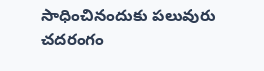సాధించినందుకు పలువురు చదరంగం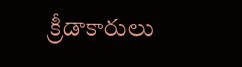క్రీడాకారులు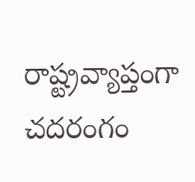రాష్ట్రవ్యాప్తంగా చదరంగం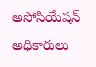అసోసియేషన్ అధికారులు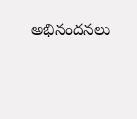అభినందనలు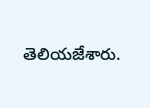తెలియజేశారు.